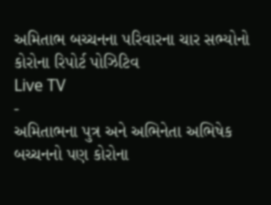અમિતાભ બચ્ચનના પરિવારના ચાર સભ્યોનો કોરોના રિપોર્ટ પોઝિટિવ
Live TV
-
અમિતાભના પુત્ર અને અભિનેતા અભિષેક બચ્ચનનો પણ કોરોના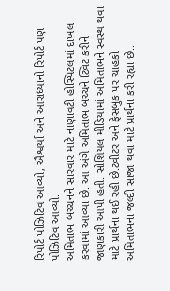રિપોર્ટ પોઝિટિવ આવ્યો, ઐશ્વર્યા અને આરાધ્યાનો રિપોર્ટ પણ પોઝિટિવ આવ્યો.
અમિતાભ બચ્ચનને સારવાર માટે નાણાવટી હોસ્પિટલમાં દાખલ કરવામાં આવ્યા છે. આ અંગે અમિતાભ બચ્ચને ટ્વિટ કરીને જાણકારી આપી હતી. સોશિયલ મીડિયામાં અમિતાભને સ્વસ્થ થવા માટે પ્રાર્થના થઈ રહી છે.ટ્વીટર અને ફેસબુક પર ચાહકો અમિતાભના જલ્દી સાજા થવા માટે પ્રાર્થના કરી રહ્યા છે..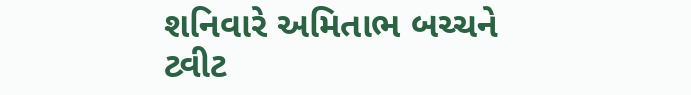શનિવારે અમિતાભ બચ્ચને ટ્વીટ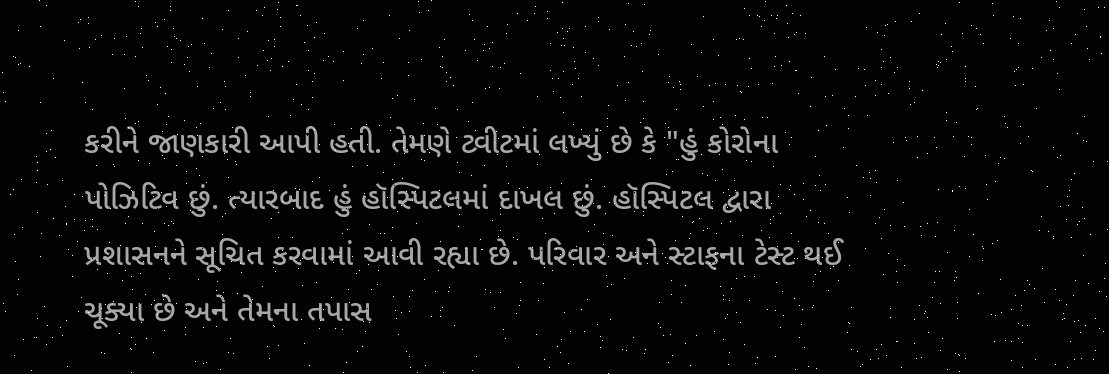કરીને જાણકારી આપી હતી. તેમણે ટ્વીટમાં લખ્યું છે કે "હું કોરોના પોઝિટિવ છું. ત્યારબાદ હું હૉસ્પિટલમાં દાખલ છું. હૉસ્પિટલ દ્વારા પ્રશાસનને સૂચિત કરવામાં આવી રહ્યા છે. પરિવાર અને સ્ટાફના ટેસ્ટ થઈ ચૂક્યા છે અને તેમના તપાસ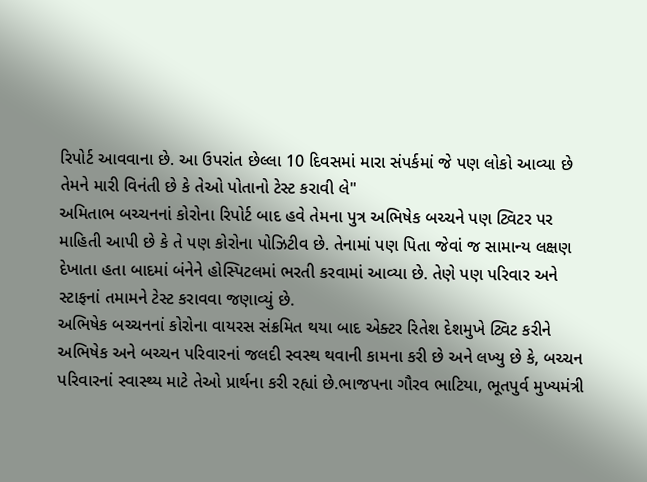રિપોર્ટ આવવાના છે. આ ઉપરાંત છેલ્લા 10 દિવસમાં મારા સંપર્કમાં જે પણ લોકો આવ્યા છે તેમને મારી વિનંતી છે કે તેઓ પોતાનો ટેસ્ટ કરાવી લે"
અમિતાભ બચ્ચનનાં કોરોના રિપોર્ટ બાદ હવે તેમના પુત્ર અભિષેક બચ્ચને પણ ટ્વિટર પર માહિતી આપી છે કે તે પણ કોરોના પોઝિટીવ છે. તેનામાં પણ પિતા જેવાં જ સામાન્ય લક્ષણ દેખાતા હતા બાદમાં બંનેને હોસ્પિટલમાં ભરતી કરવામાં આવ્યા છે. તેણે પણ પરિવાર અને સ્ટાફનાં તમામને ટેસ્ટ કરાવવા જણાવ્યું છે.
અભિષેક બચ્ચનનાં કોરોના વાયરસ સંક્રમિત થયા બાદ એક્ટર રિતેશ દેશમુખે ટ્વિટ કરીને અભિષેક અને બચ્ચન પરિવારનાં જલદી સ્વસ્થ થવાની કામના કરી છે અને લખ્યુ છે કે, બચ્ચન પરિવારનાં સ્વાસ્થ્ય માટે તેઓ પ્રાર્થના કરી રહ્યાં છે.ભાજપના ગૌરવ ભાટિયા, ભૂતપુર્વ મુખ્યમંત્રી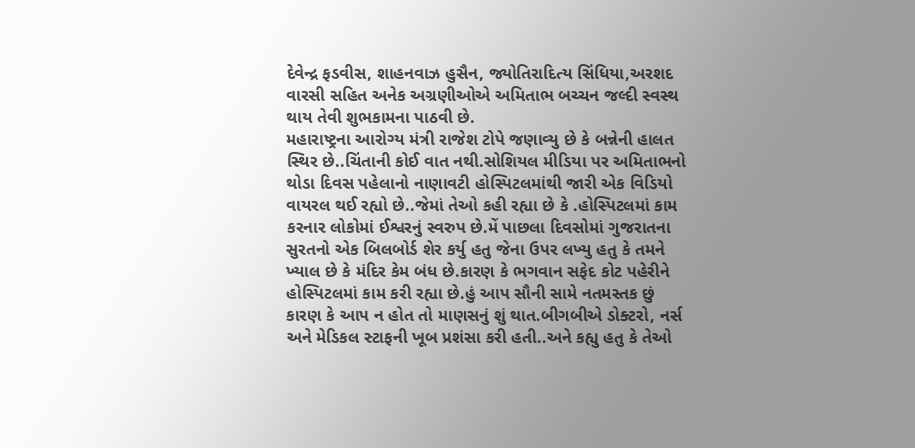દેવેન્દ્ર ફડવીસ, શાહનવાઝ હુસૈન, જ્યોતિરાદિત્ય સિંધિયા,અરશદ વારસી સહિત અનેક અગ્રણીઓએ અમિતાભ બચ્ચન જલ્દી સ્વસ્થ થાય તેવી શુભકામના પાઠવી છે.
મહારાષ્ટ્રના આરોગ્ય મંત્રી રાજેશ ટોપે જણાવ્યુ છે કે બન્નેની હાલત સ્થિર છે..ચિંતાની કોઈ વાત નથી.સોશિયલ મીડિયા પર અમિતાભનો થોડા દિવસ પહેલાનો નાણાવટી હોસ્પિટલમાંથી જારી એક વિડિયો વાયરલ થઈ રહ્યો છે..જેમાં તેઓ કહી રહ્યા છે કે .હોસ્પિટલમાં કામ કરનાર લોકોમાં ઈશ્વરનું સ્વરુપ છે.મેં પાછલા દિવસોમાં ગુજરાતના સુરતનો એક બિલબોર્ડ શેર કર્યુ હતુ જેના ઉપર લખ્યુ હતુ કે તમને ખ્યાલ છે કે મંદિર કેમ બંધ છે.કારણ કે ભગવાન સફેદ કોટ પહેરીને હોસ્પિટલમાં કામ કરી રહ્યા છે.હું આપ સૌની સામે નતમસ્તક છું કારણ કે આપ ન હોત તો માણસનું શું થાત.બીગબીએ ડોક્ટરો, નર્સ અને મેડિકલ સ્ટાફની ખૂબ પ્રશંસા કરી હતી..અને કહ્યુ હતુ કે તેઓ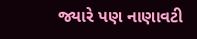જ્યારે પણ નાણાવટી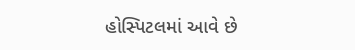હોસ્પિટલમાં આવે છે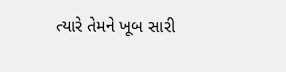ત્યારે તેમને ખૂબ સારી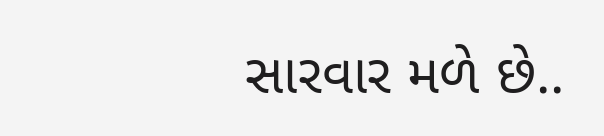સારવાર મળે છે..